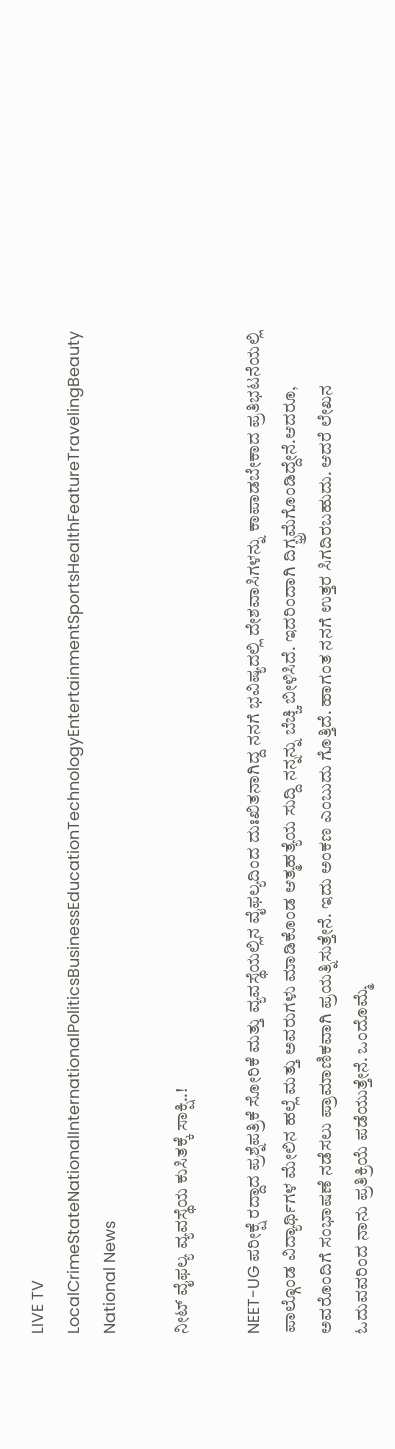LIVE TV LocalCrimeStateNationalInternationalPoliticsBusinessEducationTechnologyEntertainmentSportsHealthFeatureTravelingBeauty
National News

ನೀಟ್ ವೈಫಲ್ಯ ವ್ಯವಸ್ಥೆಯ ಕುಸಿತಕ್ಕೆ ಸಾಕ್ಷಿ..!

NEET-UG ಪರೀಕ್ಷೆ ರದ್ದಾದ ಪ್ರಶ್ನೆಪತ್ರಿಕೆ ಸೋರಿಕೆ ಮತ್ತು ವ್ಯವಸ್ಥೆಯಲ್ಲಿನ ವೈಫಲ್ಯದಿಂದ ದುಃಖಿತನಾಗಿದ್ದ ನನಗೆ ಭವಿಷ್ಯದಲ್ಲಿ ದೇಶವಾಸಿಗಳನ್ನು ಕಾಪಾಡಬೇಕಾದ ಪ್ರತಿಭಟನೆಯಲ್ಲಿ ಪಾಲ್ಗೊಂಡ ವಿದ್ಯಾರ್ಥಿಗಳ ಮೇಲಿನ ಹಲ್ಲೆ ಮತ್ತು ಅವರುಗಳು ಮಾಡಿಕೊಂಡ ಆತ್ಮಹತ್ಯೆಯ ಸುದ್ದಿ ನನ್ನನ್ನು ಬೆಚ್ಚಿ ಬೀಳಿಸಿದೆ. ಇದರಿಂದಾಗಿ ದಿಗ್ಭ್ರಮೆಗೊಂಡಿದ್ದೇನೆ.ಆದರೂ, ಅವರೊಂದಿಗೆ ಸಂಭಾಷಣೆ ನಡೆಸಲು ಪ್ರಾಮಾಣಿಕವಾಗಿ ಪ್ರಯತ್ನಿಸುತ್ತೇನೆ. ಇದು ಅಂಕಣ ಎಂಬುದು ಗೊತ್ತಿದೆ. ಹಾಗಂತ ನನಗೆ ಉತ್ತರ ಸಿಗದಿರಬಹುದು. ಆದರೆ ಲೇಖನ ಓದುವವರಿಂದ ನಾನು ಪ್ರತಿಕ್ರಿಯೆ ಪಡೆಯುತ್ತೇನೆ. ಒಂದೊಮ್ಮೆ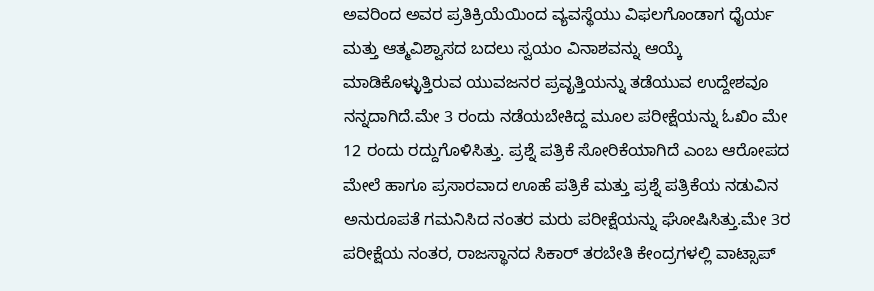ಅವರಿಂದ ಅವರ ಪ್ರತಿಕ್ರಿಯೆಯಿಂದ ವ್ಯವಸ್ಥೆಯು ವಿಫಲಗೊಂಡಾಗ ಧೈರ್ಯ ಮತ್ತು ಆತ್ಮವಿಶ್ವಾಸದ ಬದಲು ಸ್ವಯಂ ವಿನಾಶವನ್ನು ಆಯ್ಕೆ ಮಾಡಿಕೊಳ್ಳುತ್ತಿರುವ ಯುವಜನರ ಪ್ರವೃತ್ತಿಯನ್ನು ತಡೆಯುವ ಉದ್ದೇಶವೂ ನನ್ನದಾಗಿದೆ.ಮೇ 3 ರಂದು ನಡೆಯಬೇಕಿದ್ದ ಮೂಲ ಪರೀಕ್ಷೆಯನ್ನು ಓಖಿಂ ಮೇ 12 ರಂದು ರದ್ದುಗೊಳಿಸಿತ್ತು. ಪ್ರಶ್ನೆ ಪತ್ರಿಕೆ ಸೋರಿಕೆಯಾಗಿದೆ ಎಂಬ ಆರೋಪದ ಮೇಲೆ ಹಾಗೂ ಪ್ರಸಾರವಾದ ಊಹೆ ಪತ್ರಿಕೆ ಮತ್ತು ಪ್ರಶ್ನೆ ಪತ್ರಿಕೆಯ ನಡುವಿನ ಅನುರೂಪತೆ ಗಮನಿಸಿದ ನಂತರ ಮರು ಪರೀಕ್ಷೆಯನ್ನು ಘೋಷಿಸಿತ್ತು.ಮೇ 3ರ ಪರೀಕ್ಷೆಯ ನಂತರ, ರಾಜಸ್ಥಾನದ ಸಿಕಾರ್ ತರಬೇತಿ ಕೇಂದ್ರಗಳಲ್ಲಿ ವಾಟ್ಸಾಪ್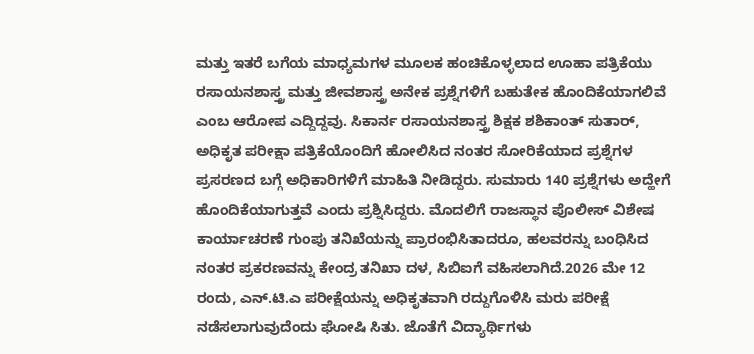ಮತ್ತು ಇತರೆ ಬಗೆಯ ಮಾಧ್ಯಮಗಳ ಮೂಲಕ ಹಂಚಿಕೊಳ್ಳಲಾದ ಊಹಾ ಪತ್ರಿಕೆಯು ರಸಾಯನಶಾಸ್ತ್ರ ಮತ್ತು ಜೀವಶಾಸ್ತ್ರ ಅನೇಕ ಪ್ರಶ್ನೆಗಳಿಗೆ ಬಹುತೇಕ ಹೊಂದಿಕೆಯಾಗಲಿವೆ ಎಂಬ ಆರೋಪ ಎದ್ದಿದ್ದವು. ಸಿಕಾರ್ನ ರಸಾಯನಶಾಸ್ತ್ರ ಶಿಕ್ಷಕ ಶಶಿಕಾಂತ್ ಸುತಾರ್, ಅಧಿಕೃತ ಪರೀಕ್ಷಾ ಪತ್ರಿಕೆಯೊಂದಿಗೆ ಹೋಲಿಸಿದ ನಂತರ ಸೋರಿಕೆಯಾದ ಪ್ರಶ್ನೆಗಳ ಪ್ರಸರಣದ ಬಗ್ಗೆ ಅಧಿಕಾರಿಗಳಿಗೆ ಮಾಹಿತಿ ನೀಡಿದ್ದರು. ಸುಮಾರು 140 ಪ್ರಶ್ನೆಗಳು ಅದ್ಹೇಗೆ ಹೊಂದಿಕೆಯಾಗುತ್ತವೆ ಎಂದು ಪ್ರಶ್ನಿಸಿದ್ದರು. ಮೊದಲಿಗೆ ರಾಜಸ್ಥಾನ ಪೊಲೀಸ್ ವಿಶೇಷ ಕಾರ್ಯಾಚರಣೆ ಗುಂಪು ತನಿಖೆಯನ್ನು ಪ್ರಾರಂಭಿಸಿತಾದರೂ, ಹಲವರನ್ನು ಬಂಧಿಸಿದ ನಂತರ ಪ್ರಕರಣವನ್ನು ಕೇಂದ್ರ ತನಿಖಾ ದಳ, ಸಿಬಿಐಗೆ ವಹಿಸಲಾಗಿದೆ.2026 ಮೇ 12 ರಂದು, ಎನ್.ಟಿ.ಎ ಪರೀಕ್ಷೆಯನ್ನು ಅಧಿಕೃತವಾಗಿ ರದ್ದುಗೊಳಿಸಿ ಮರು ಪರೀಕ್ಷೆ ನಡೆಸಲಾಗುವುದೆಂದು ಘೋಷಿ ಸಿತು. ಜೊತೆಗೆ ವಿದ್ಯಾರ್ಥಿಗಳು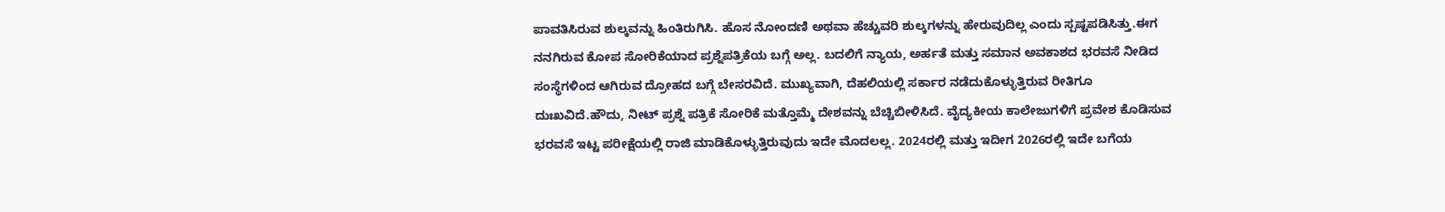ಪಾವತಿಸಿರುವ ಶುಲ್ಕವನ್ನು ಹಿಂತಿರುಗಿಸಿ. ಹೊಸ ನೋಂದಣಿ ಅಥವಾ ಹೆಚ್ಚುವರಿ ಶುಲ್ಕಗಳನ್ನು ಹೇರುವುದಿಲ್ಲ ಎಂದು ಸ್ಪಷ್ಟಪಡಿಸಿತ್ತು.ಈಗ ನನಗಿರುವ ಕೋಪ ಸೋರಿಕೆಯಾದ ಪ್ರಶ್ನೆಪತ್ರಿಕೆಯ ಬಗ್ಗೆ ಅಲ್ಲ. ಬದಲಿಗೆ ನ್ಯಾಯ, ಅರ್ಹತೆ ಮತ್ತು ಸಮಾನ ಅವಕಾಶದ ಭರವಸೆ ನೀಡಿದ ಸಂಸ್ಥೆಗಳಿಂದ ಆಗಿರುವ ದ್ರೋಹದ ಬಗ್ಗೆ ಬೇಸರವಿದೆ. ಮುಖ್ಯವಾಗಿ, ದೆಹಲಿಯಲ್ಲಿ ಸರ್ಕಾರ ನಡೆದುಕೊಳ್ಳುತ್ತಿರುವ ರೀತಿಗೂ ದುಃಖವಿದೆ.ಹೌದು, ನೀಟ್ ಪ್ರಶ್ನೆ ಪತ್ರಿಕೆ ಸೋರಿಕೆ ಮತ್ತೊಮ್ಮೆ ದೇಶವನ್ನು ಬೆಚ್ಚಿಬೀಳಿಸಿದೆ. ವೈದ್ಯಕೀಯ ಕಾಲೇಜುಗಳಿಗೆ ಪ್ರವೇಶ ಕೊಡಿಸುವ ಭರವಸೆ ಇಟ್ಟ ಪರೀಕ್ಷೆಯಲ್ಲಿ ರಾಜಿ ಮಾಡಿಕೊಳ್ಳುತ್ತಿರುವುದು ಇದೇ ಮೊದಲಲ್ಲ. 2024ರಲ್ಲಿ ಮತ್ತು ಇದೀಗ 2026ರಲ್ಲಿ ಇದೇ ಬಗೆಯ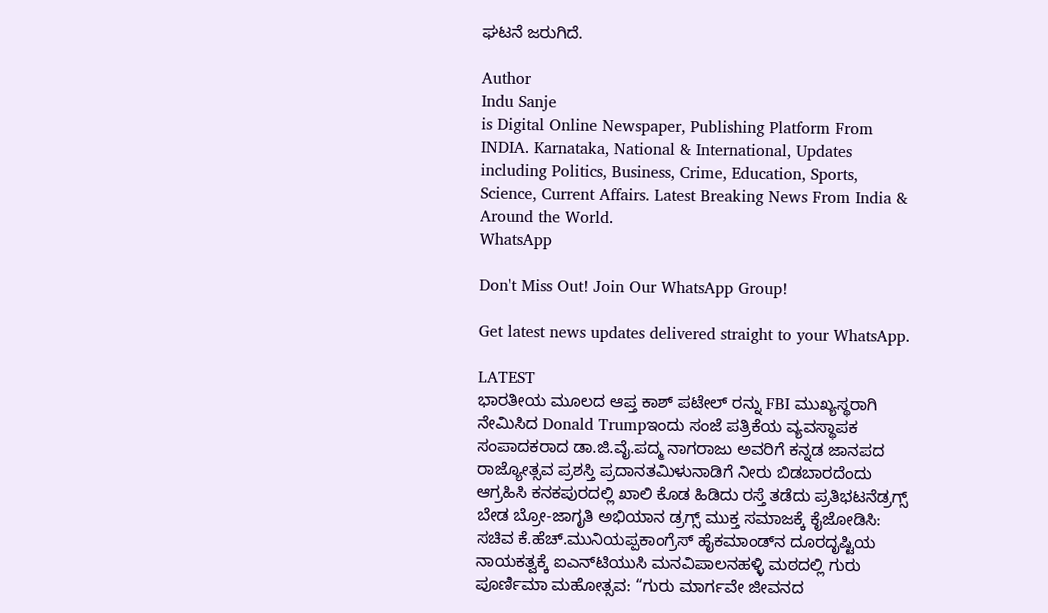ಘಟನೆ ಜರುಗಿದೆ.

Author
Indu Sanje
is Digital Online Newspaper, Publishing Platform From INDIA. Karnataka, National & International, Updates including Politics, Business, Crime, Education, Sports, Science, Current Affairs. Latest Breaking News From India & Around the World.
WhatsApp

Don't Miss Out! Join Our WhatsApp Group!

Get latest news updates delivered straight to your WhatsApp.

LATEST
ಭಾರತೀಯ ಮೂಲದ ಆಪ್ತ ಕಾಶ್ ಪಟೇಲ್ ರನ್ನು FBI ಮುಖ್ಯಸ್ಥರಾಗಿ ನೇಮಿಸಿದ Donald Trumpಇಂದು ಸಂಜೆ ಪತ್ರಿಕೆಯ ವ್ಯವಸ್ಥಾಪಕ ಸಂಪಾದಕರಾದ ಡಾ.ಜಿ.ವೈ.ಪದ್ಮ ನಾಗರಾಜು ಅವರಿಗೆ ಕನ್ನಡ ಜಾನಪದ ರಾಜ್ಯೋತ್ಸವ ಪ್ರಶಸ್ತಿ ಪ್ರದಾನತಮಿಳುನಾಡಿಗೆ ನೀರು ಬಿಡಬಾರದೆಂದು ಆಗ್ರಹಿಸಿ ಕನಕಪುರದಲ್ಲಿ ಖಾಲಿ ಕೊಡ ಹಿಡಿದು ರಸ್ತೆ ತಡೆದು ಪ್ರತಿಭಟನೆಡ್ರಗ್ಸ್ ಬೇಡ ಬ್ರೋ-ಜಾಗೃತಿ ಅಭಿಯಾನ ಡ್ರಗ್ಸ್ ಮುಕ್ತ ಸಮಾಜಕ್ಕೆ ಕೈಜೋಡಿಸಿ: ಸಚಿವ ಕೆ.ಹೆಚ್.ಮುನಿಯಪ್ಪಕಾಂಗ್ರೆಸ್ ಹೈಕಮಾಂಡ್‌ನ ದೂರದೃಷ್ಟಿಯ ನಾಯಕತ್ವಕ್ಕೆ ಐಎನ್‌ಟಿಯುಸಿ ಮನವಿಪಾಲನಹಳ್ಳಿ ಮಠದಲ್ಲಿ ಗುರು ಪೂರ್ಣಿಮಾ ಮಹೋತ್ಸವ: “ಗುರು ಮಾರ್ಗವೇ ಜೀವನದ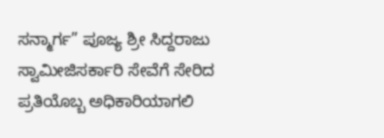ಸನ್ಮಾರ್ಗ” ಪೂಜ್ಯ ಶ್ರೀ ಸಿದ್ದರಾಜು ಸ್ವಾಮೀಜಿಸರ್ಕಾರಿ ಸೇವೆಗೆ ಸೇರಿದ ಪ್ರತಿಯೊಬ್ಬ ಅಧಿಕಾರಿಯಾಗಲಿ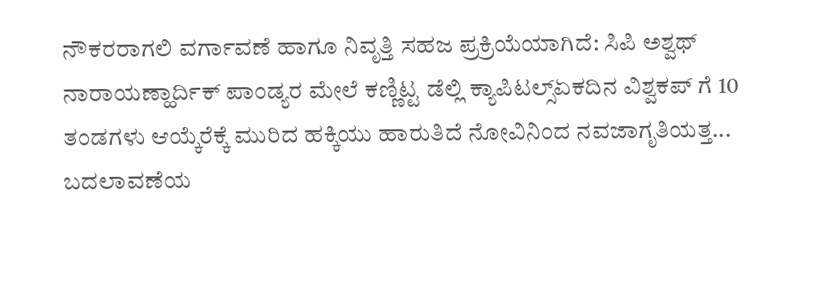ನೌಕರರಾಗಲಿ ವರ್ಗಾವಣೆ ಹಾಗೂ ನಿವೃತ್ತಿ ಸಹಜ ಪ್ರಕ್ರಿಯೆಯಾಗಿದೆ: ಸಿಪಿ ಅಶ್ವಥ್ ನಾರಾಯಣ್ಹಾರ್ದಿಕ್ ಪಾಂಡ್ಯರ ಮೇಲೆ ಕಣ್ಣಿಟ್ಟ ಡೆಲ್ಲಿ ಕ್ಯಾಪಿಟಲ್ಸ್ಏಕದಿನ ವಿಶ್ವಕಪ್ ಗೆ 10 ತಂಡಗಳು ಆಯ್ಕೆರೆಕ್ಕೆ ಮುರಿದ ಹಕ್ಕಿಯು ಹಾರುತಿದೆ ನೋವಿನಿಂದ ನವಜಾಗೃತಿಯತ್ತ... ಬದಲಾವಣೆಯ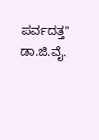ಪರ್ವದತ್ತ" ಡಾ.ಜಿ.ವೈ.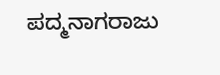ಪದ್ಮನಾಗರಾಜು